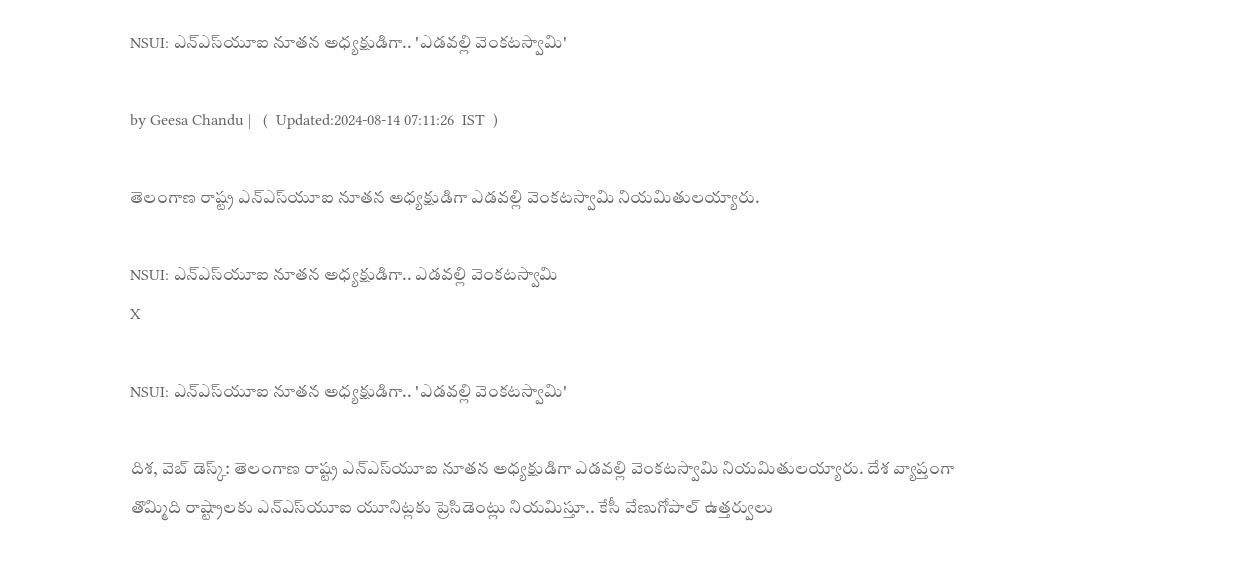NSUI: ఎన్ఎస్‌యూఐ నూతన అధ్యక్షుడిగా.. 'ఎడవల్లి వెంకట‌స్వామి'

by Geesa Chandu |   (  Updated:2024-08-14 07:11:26  IST  )

తెలంగాణ రాష్ట్ర ఎన్ఎస్‌యూఐ నూతన అధ్యక్షుడిగా ఎడవల్లి వెంకటస్వామి నియమితులయ్యారు.

NSUI: ఎన్ఎస్‌యూఐ నూతన అధ్యక్షుడిగా.. ఎడవల్లి వెంకట‌స్వామి
X

NSUI: ఎన్ఎస్‌యూఐ నూతన అధ్యక్షుడిగా.. 'ఎడవల్లి వెంకట‌స్వామి'

దిశ, వెబ్ డెస్క్: తెలంగాణ రాష్ట్ర ఎన్ఎస్‌యూఐ నూతన అధ్యక్షుడిగా ఎడవల్లి వెంకటస్వామి నియమితులయ్యారు. దేశ వ్యాప్తంగా తొమ్మిది రాష్ట్రాలకు ఎన్ఎస్‌యూఐ యూనిట్లకు ప్రెసిడెంట్లు నియమిస్తూ.. కేసీ వేణుగోపాల్ ఉత్తర్వులు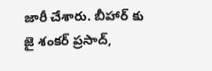జారీ చేశారు. బీహార్ కు జై శంకర్ ప్రసాద్,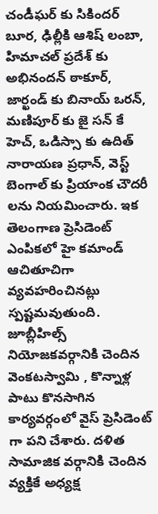చండీఘర్ కు సికిందర్ బూర, ఢిల్లీకి ఆశిష్ లంబా, హిమాచల్ ప్రదేశ్ కు అభినందన్ ఠాకూర్, జార్ఖండ్ కు బినాయ్ ఒరన్, మణిపూర్ కు జై సన్ కే హెచ్, ఒడిస్సా కు ఉదిత్ నారాయణ ప్రధాన్, వెస్ట్ బెంగాల్ కు ప్రియాంక చౌదరీ లను నియమించారు. ఇక తెలంగాణ ప్రెసిడెంట్ ఎంపికలో హై కమాండ్ ఆచితూచిగా వ్యవహరించినట్లు స్పష్టమవుతుంది. జూబ్లీహిల్స్ నియోజకవర్గానికి చెందిన వెంకటస్వామి , కొన్నాళ్ల పాటు కొనసాగిన కార్యవర్గంలో వైస్ ప్రెసిడెంట్ గా పని చేశారు. దళిత సామాజిక వర్గానికి చెందిన వ్యక్తికే అధ్యక్ష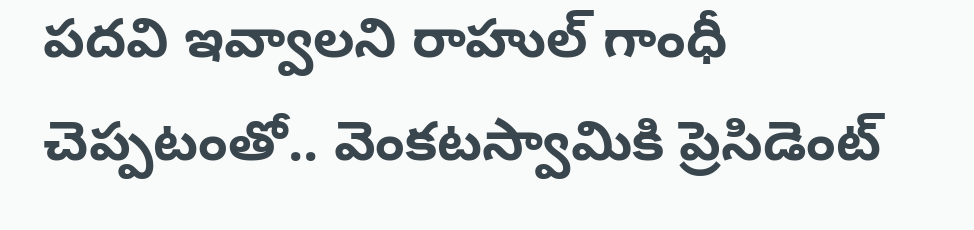పదవి ఇవ్వాలని రాహుల్ గాంధీ చెప్పటంతో.. వెంకటస్వామికి ప్రెసిడెంట్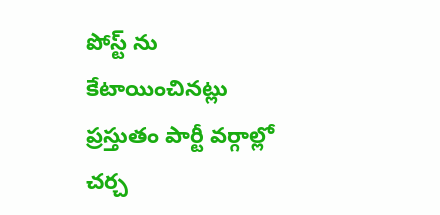పోస్ట్ ను కేటాయించినట్లు ప్రస్తుతం పార్టీ వర్గాల్లో చర్చ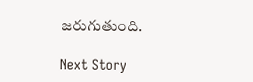జరుగుతుంది.

Next Story